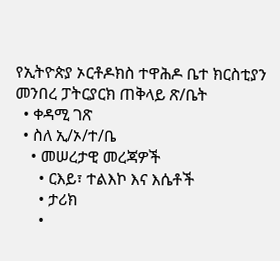የኢትዮጵያ ኦርቶዶክስ ተዋሕዶ ቤተ ክርስቲያን መንበረ ፓትርያርክ ጠቅላይ ጽ/ቤት
  • ቀዳሚ ገጽ
  • ስለ ኢ/ኦ/ተ/ቤ
    • መሠረታዊ መረጃዎች
      • ርእይ፣ ተልእኮ እና እሴቶች
      • ታሪክ
      •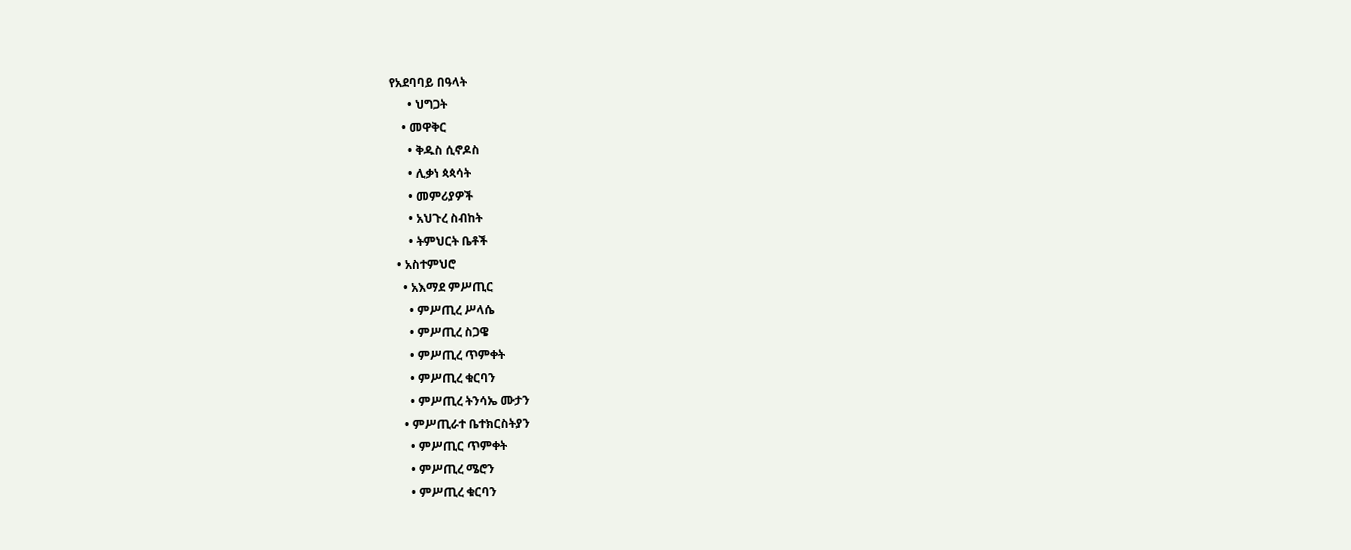የአደባባይ በዓላት
      • ህግጋት
    • መዋቅር
      • ቅዱስ ሲኖዶስ
      • ሊቃነ ጳጳሳት
      • መምሪያዎች
      • አህጉረ ስብከት
      • ትምህርት ቤቶች
  • አስተምህሮ
    • አእማደ ምሥጢር
      • ምሥጢረ ሥላሴ
      • ምሥጢረ ስጋዌ
      • ምሥጢረ ጥምቀት
      • ምሥጢረ ቁርባን
      • ምሥጢረ ትንሳኤ ሙታን
    • ምሥጢራተ ቤተክርስትያን
      • ምሥጢር ጥምቀት
      • ምሥጢረ ሜሮን
      • ምሥጢረ ቁርባን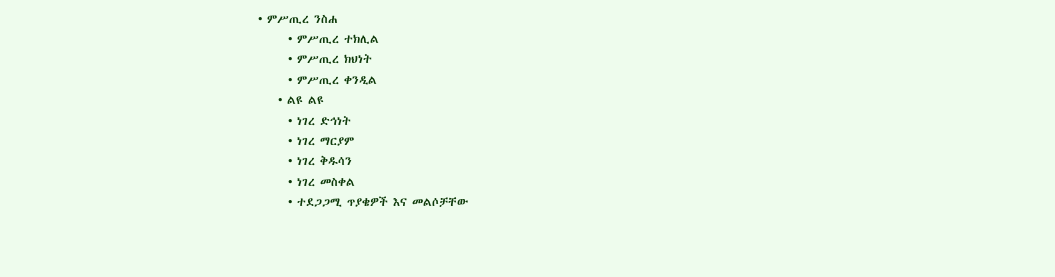• ምሥጢረ ንስሐ
      • ምሥጢረ ተክሊል
      • ምሥጢረ ክህነት
      • ምሥጢረ ቀንዲል
    • ልዩ ልዩ
      • ነገረ ድኅነት
      • ነገረ ማርያም
      • ነገረ ቅዱሳን
      • ነገረ መስቀል
      • ተደጋጋሚ ጥያቄዎች እና መልሶቻቸው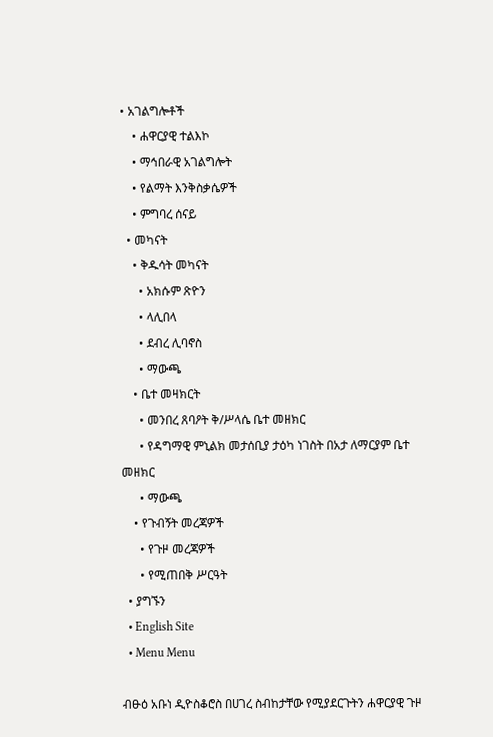• አገልግሎቶች
    • ሐዋርያዊ ተልእኮ
    • ማኅበራዊ አገልግሎት
    • የልማት እንቅስቃሴዎች
    • ምግባረ ሰናይ
  • መካናት
    • ቅዱሳት መካናት
      • አክሱም ጽዮን
      • ላሊበላ
      • ደብረ ሊባኖስ
      • ማውጫ
    • ቤተ መዛክርት
      • መንበረ ጸባዖት ቅ/ሥላሴ ቤተ መዘክር
      • የዳግማዊ ምኒልክ መታሰቢያ ታዕካ ነገስት በአታ ለማርያም ቤተ መዘክር
      • ማውጫ
    • የጉብኝት መረጃዎች
      • የጉዞ መረጃዎች
      • የሚጠበቅ ሥርዓት
  • ያግኙን
  • English Site
  • Menu Menu

ብፁዕ አቡነ ዲዮስቆሮስ በሀገረ ስብከታቸው የሚያደርጉትን ሐዋርያዊ ጉዞ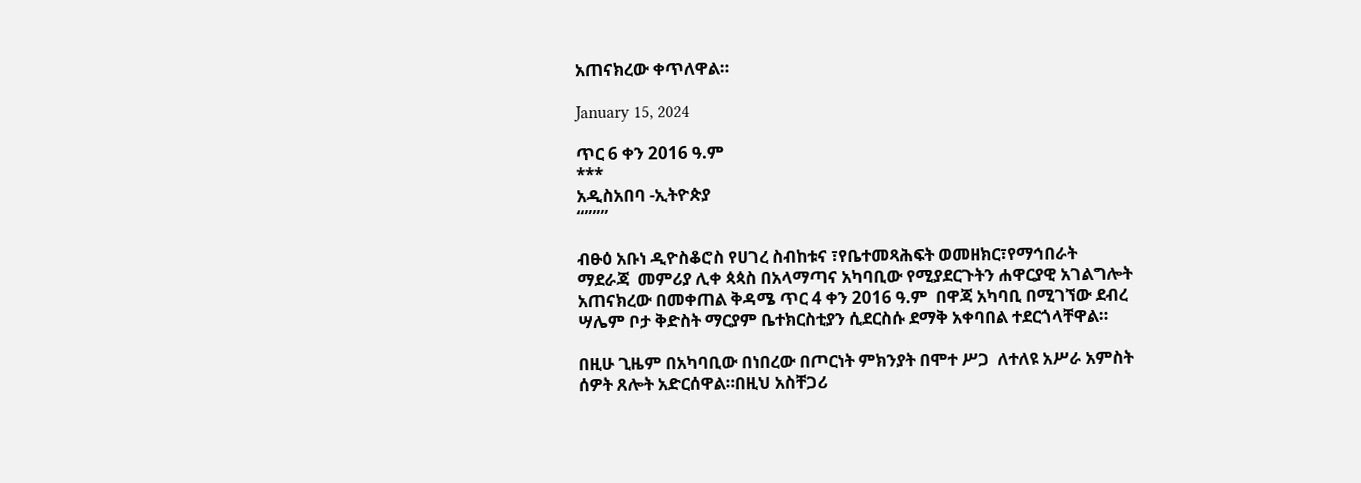አጠናክረው ቀጥለዋል።

January 15, 2024

ጥር 6 ቀን 2016 ዓ.ም
***
አዲስአበባ -ኢትዮጵያ
“”””

ብፁዕ አቡነ ዲዮስቆሮስ የሀገረ ስብከቱና ፣የቤተመጻሕፍት ወመዘክር፣የማኅበራት ማደራጃ  መምሪያ ሊቀ ጳጳስ በአላማጣና አካባቢው የሚያደርጉትን ሐዋርያዊ አገልግሎት አጠናክረው በመቀጠል ቅዳሜ ጥር 4 ቀን 2016 ዓ.ም  በዋጃ አካባቢ በሚገኘው ደብረ ሣሌም ቦታ ቅድስት ማርያም ቤተክርስቲያን ሲደርስሱ ደማቅ አቀባበል ተደርጎላቸዋል።

በዚሁ ጊዜም በአካባቢው በነበረው በጦርነት ምክንያት በሞተ ሥጋ  ለተለዩ አሥራ አምስት ሰዎት ጸሎት አድርሰዋል።በዚህ አስቸጋሪ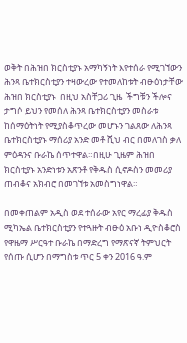ወቅት በሕዝበ ክርስቲያኑ አማካኝነት እየተሰራ የሚገኘውን ሕንጻ ቤተክርስቲያን ተዛውረው የተመለከቱት ብፁዕነታቸው ሕዝበ ክርስቲያኑ  በዚህ አስቸጋሪ ጊዜ  ችግቹን ችሎና ታግሶ ይህን የመሰለ ሕንጻ ቤተክርስቲያን መስራቱ ከሰማዕትነት የሚያስቆጥረው መሆኑን ገልጸው ለሕንጻ ቤተክርስቲያኑ ማሰሪያ አንድ መቶ ሺህ ብር በመለገስ ቃለ ምዕዳንና ቡራኬ ሰጥተዋል።በዚሁ ጊዜም ሕዝበ ክርስቲያኑ አንድነቱን አጽንቶ የቅዱስ ሲኖዶስን መመሪያ ጠብቆና አክብሮ በመገኘቱ አመስግነዋል።

በመቀጠልም አዲስ ወደ ተሰራው አየር ማረፊያ ቅዱስ ሚካኤል ቤተክርስቲያን የተጓዙት ብፁዕ አቡነ ዲዮስቆሮስ የዋዜማ ሥርዓተ ቡራኬ በማድረግ የማጽናኛ ትምህርት የሰጡ ሲሆን በማግስቱ ጥር 5 ቀን 2016 ዓ.ም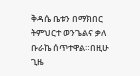ቅዳሴ ቤቱን በማክበር ትምህርተ ወንጌልና ቃለ ቡራኬ ሰጥተዋል።በዚሁ ጊዜ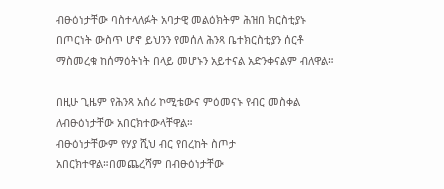ብፁዕነታቸው ባስተላለፉት አባታዊ መልዕክትም ሕዝበ ክርስቲያኑ በጦርነት ውስጥ ሆኖ ይህንን የመሰለ ሕንጻ ቤተክርስቲያን ሰርቶ ማስመረቁ ከሰማዕትነት በላይ መሆኑን አይተናል አድንቀናልም ብለዋል።

በዚሁ ጊዜም የሕንጻ አሰሪ ኮሚቴውና ምዕመናኑ የብር መስቀል ለብፁዕነታቸው አበርክተውላቸዋል።
ብፁዕነታቸውም የሃያ ሺህ ብር የበረከት ስጦታ አበርክተዋል።በመጨረሻም በብፁዕነታቸው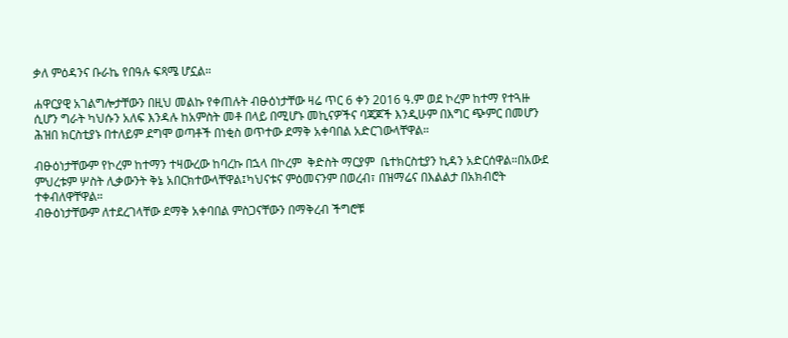ቃለ ምዕዳንና ቡራኬ የበዓሉ ፍጻሜ ሆኗል።

ሐዋርያዊ አገልግሎታቸውን በዚህ መልኩ የቀጠሉት ብፁዕነታቸው ዛሬ ጥር 6 ቀን 2016 ዓ.ም ወደ ኮረም ከተማ የተጓዙ ሲሆን ግራት ካህሱን አለፍ እንዳሉ ከአምስት መቶ በላይ በሚሆኑ መኪናዎችና ባጃጆች እንዲሁም በእግር ጭምር በመሆን ሕዝበ ክርስቲያኑ በተለይም ደግሞ ወጣቶች በነቂስ ወጥተው ደማቅ አቀባበል አድርገውላቸዋል።

ብፁዕነታቸውም የኮረም ከተማን ተዛውረው ከባረኩ በኋላ በኮረም  ቅድስት ማርያም  ቤተክርስቲያን ኪዳን አድርሰዋል።በአውደ ምህረቱም ሦስት ሊቃውንት ቅኔ አበርክተውላቸዋል፤ካህናቱና ምዕመናንም በወረብ፣ በዝማሬና በእልልታ በአክብሮት ተቀብለዋቸዋል።
ብፁዕነታቸውም ለተደረገላቸው ደማቅ አቀባበል ምስጋናቸውን በማቅረብ ችግሮቹ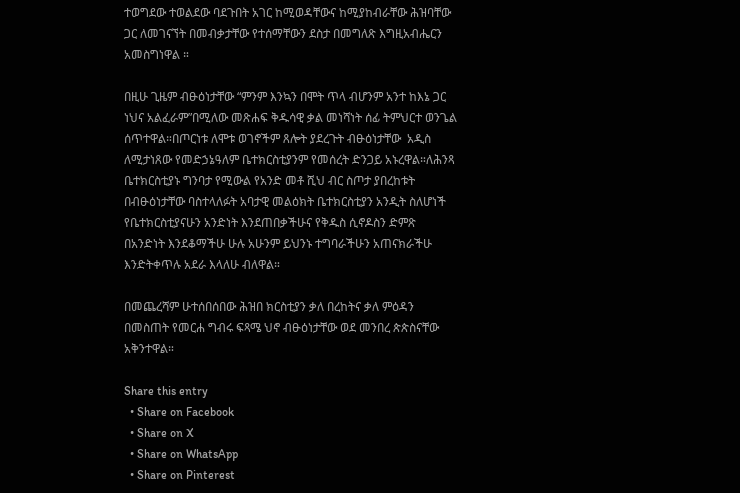ተወግደው ተወልደው ባደጉበት አገር ከሚወዳቸውና ከሚያከብራቸው ሕዝባቸው ጋር ለመገናኘት በመብቃታቸው የተሰማቸውን ደስታ በመግለጽ እግዚአብሔርን አመስግነዋል ።

በዚሁ ጊዜም ብፁዕነታቸው “ምንም እንኳን በሞት ጥላ ብሆንም አንተ ከእኔ ጋር ነህና አልፈራም”በሚለው መጽሐፍ ቅዱሳዊ ቃል መነሻነት ሰፊ ትምህርተ ወንጌል ሰጥተዋል።በጦርነቱ ለሞቱ ወገኖችም ጸሎት ያደረጉት ብፁዕነታቸው  አዲስ ለሚታነጸው የመድኃኔዓለም ቤተክርስቲያንም የመሰረት ድንጋይ አኑረዋል።ለሕንጻ ቤተክርስቲያኑ ግንባታ የሚውል የአንድ መቶ ሺህ ብር ስጦታ ያበረከቱት በብፁዕነታቸው ባስተላለፉት አባታዊ መልዕክት ቤተክርስቲያን አንዲት ስለሆነች የቤተክርስቲያናሁን አንድነት እንደጠበቃችሁና የቅዱስ ሲኖዶስን ድምጽ በአንድነት እንደቆማችሁ ሁሉ አሁንም ይህንኑ ተግባራችሁን አጠናክራችሁ እንድትቀጥሉ አደራ እላለሁ ብለዋል።

በመጨረሻም ሁተሰበሰበው ሕዝበ ክርስቲያን ቃለ በረከትና ቃለ ምዕዳን በመስጠት የመርሐ ግብሩ ፍጻሜ ህኖ ብፁዕነታቸው ወደ መንበረ ጵጵስናቸው አቅንተዋል።

Share this entry
  • Share on Facebook
  • Share on X
  • Share on WhatsApp
  • Share on Pinterest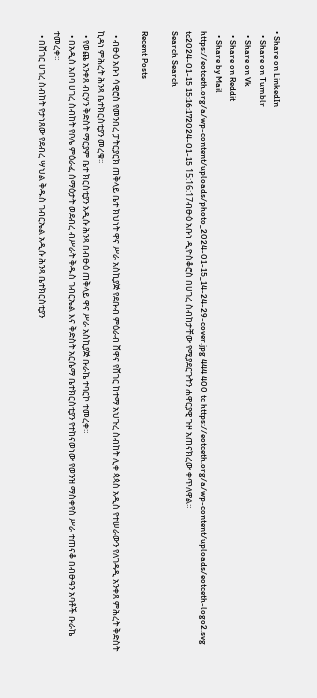• Share on LinkedIn
  • Share on Tumblr
  • Share on Vk
  • Share on Reddit
  • Share by Mail
https://eotceth.org/a/wp-content/uploads/photo_2024-01-15_14-24-29-cover.jpg 444 400 tc https://eotceth.org/a/wp-content/uploads/eotceth-logo2.svg tc2024-01-15 15:16:172024-01-15 15:16:17ብፁዕ አቡነ ዲዮስቆሮስ በሀገረ ስብከታቸው የሚያደርጉትን ሐዋርያዊ ጉዞ አጠናክረው ቀጥለዋል።
Search Search

Recent Posts

  • ብፁዕ አቡነ ሳዊሮስ የመንበረ ፓትርያርክ ጠቅላይ ቤተ ክህነት ዋና ሥራ አስኪያጅ የደቡብ ምዕራብ ሸዋና የሸገር ከተማ አህጉረ ስብከት ሊቀ ጳጳስ አዲስ የተሠራውን የለገዳዲ አንቀጸ ምሕረት ቅድስት ኪዳነ ምሕረት ሕንጻ ቤተክርስቲያን መረቁ፡፡
  • የወጨ አንቀጸ ብርሃን ቅድስት ማርያም ቤተ ክርስቲያን አዲሱ ሕንጻ በብፁዕ ጠቅላይ ዋና ሥራ አስኪያጅ ቡራኬ ተባርኮ ተመረቀ።
  • በአዲስ አበባ ሀገረ ስብከት የቦሌ ምዕራፈ ሰማዕታት ወደብረ ብሥራት ቅዱስ ገብርኤል እና ቅድስት አርሴማ ቤተክርስቲያን የተከናወነው የወንዝ ማስቀየስ ሥራ ተጠናቆ በብፁዓን አባቶች ቡራኬ ተመረቀ።
  • በሸገር ሀገረ ስብከት የታነጸው የደብረ ሣህል ቅዱስ ገብርኤል አዲሱ ሕንጻ ቤተክርስቲያን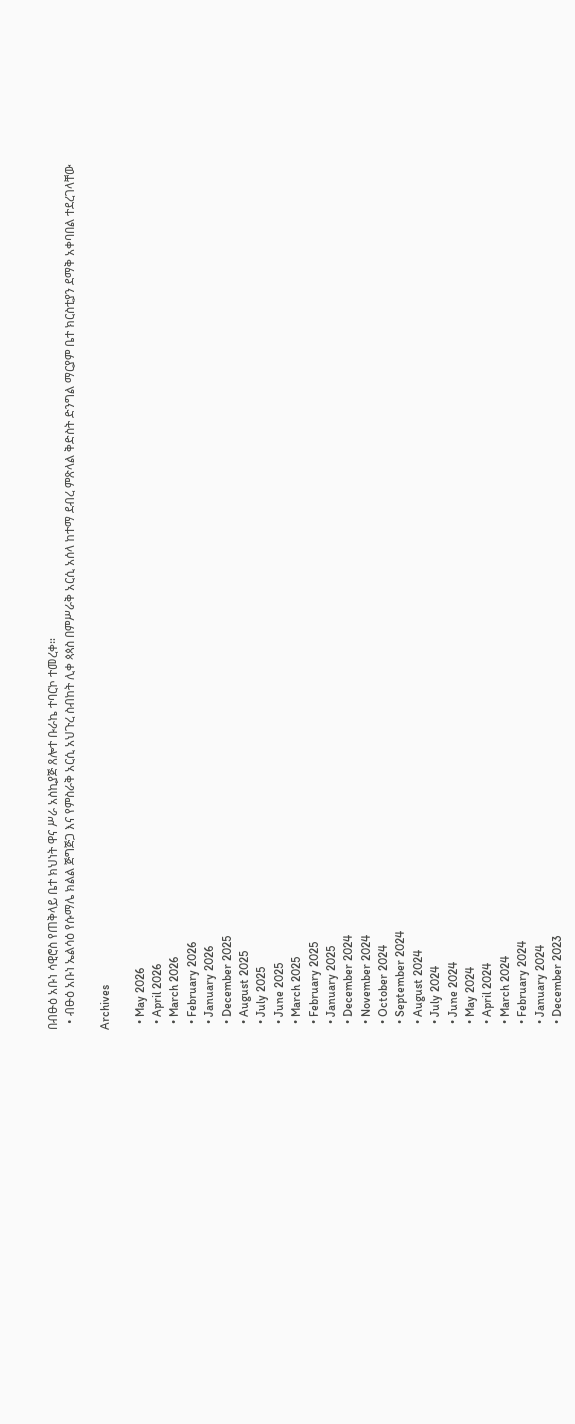በብፁዕ አቡነ ሳዊሮስ የጠቅላይ ቤተ ክህነት ዋና ሥራ አስኪያጅ ጸሎተ ቡራኬ ተባርኮ ተመረቀ።
  • ብፁዕ አቡነ ኤልሳዕ የሱማሌ ክልል ጅግጅጋ እና የምስራቅ አርሲ አህጉረ ስብከት ሊቀ ጳጳስ በምሥራቅ አርሲ አሰላ ከተማ ደብረ ምጽላል ቅድስት ድንግል ማርያም ቤተ ክርስቲያን ደማቅ አቀባበል ተደረገላቸው

Archives

  • May 2026
  • April 2026
  • March 2026
  • February 2026
  • January 2026
  • December 2025
  • August 2025
  • July 2025
  • June 2025
  • March 2025
  • February 2025
  • January 2025
  • December 2024
  • November 2024
  • October 2024
  • September 2024
  • August 2024
  • July 2024
  • June 2024
  • May 2024
  • April 2024
  • March 2024
  • February 2024
  • January 2024
  • December 2023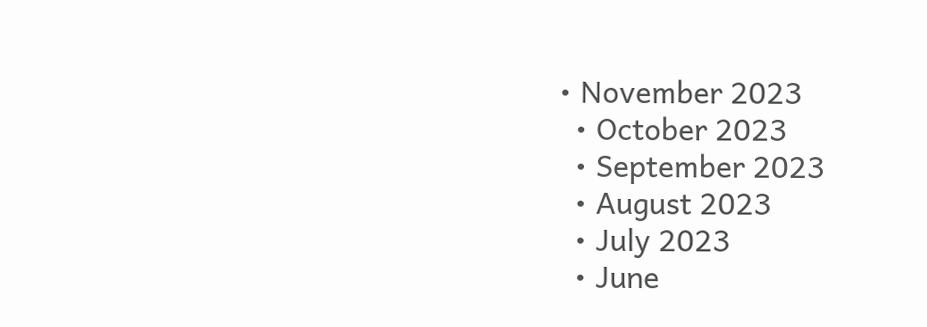• November 2023
  • October 2023
  • September 2023
  • August 2023
  • July 2023
  • June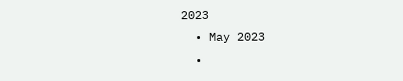2023
  • May 2023
  •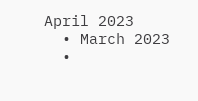April 2023
  • March 2023
  •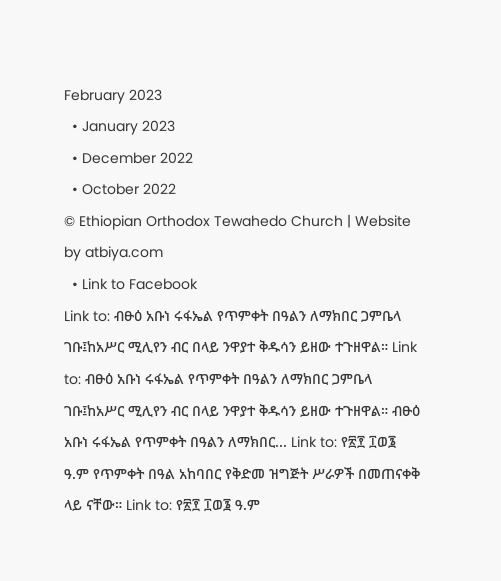February 2023
  • January 2023
  • December 2022
  • October 2022
© Ethiopian Orthodox Tewahedo Church | Website by atbiya.com
  • Link to Facebook
Link to: ብፁዕ አቡነ ሩፋኤል የጥምቀት በዓልን ለማክበር ጋምቤላ ገቡ፤ከአሥር ሚሊየን ብር በላይ ንዋያተ ቅዱሳን ይዘው ተጉዘዋል። Link to: ብፁዕ አቡነ ሩፋኤል የጥምቀት በዓልን ለማክበር ጋምቤላ ገቡ፤ከአሥር ሚሊየን ብር በላይ ንዋያተ ቅዱሳን ይዘው ተጉዘዋል። ብፁዕ አቡነ ሩፋኤል የጥምቀት በዓልን ለማክበር... Link to: የ፳፻ ፲ወ፮ ዓ.ም የጥምቀት በዓል አከባበር የቅድመ ዝግጅት ሥራዎች በመጠናቀቅ ላይ ናቸው። Link to: የ፳፻ ፲ወ፮ ዓ.ም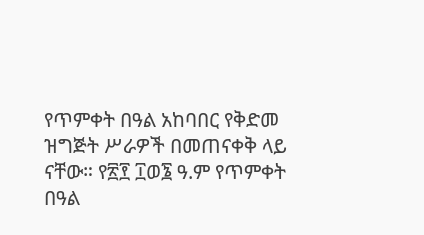የጥምቀት በዓል አከባበር የቅድመ ዝግጅት ሥራዎች በመጠናቀቅ ላይ ናቸው። የ፳፻ ፲ወ፮ ዓ.ም የጥምቀት በዓል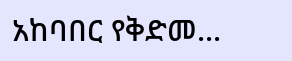አከባበር የቅድመ...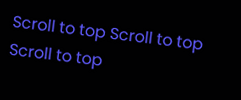Scroll to top Scroll to top Scroll to top